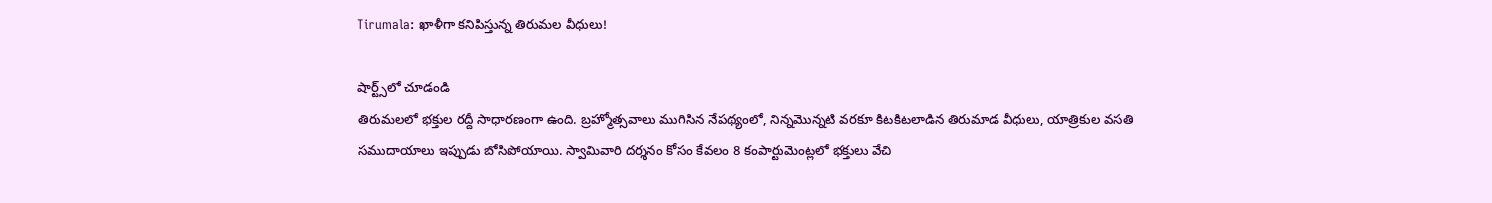Tirumala: ఖాళీగా కనిపిస్తున్న తిరుమల వీధులు!

షార్ట్స్‌లో చూడండి
తిరుమలలో భక్తుల రద్దీ సాధారణంగా ఉంది. బ్రహ్మోత్సవాలు ముగిసిన నేపథ్యంలో, నిన్నమొన్నటి వరకూ కిటకిటలాడిన తిరుమాడ వీధులు, యాత్రికుల వసతి సముదాయాలు ఇప్పుడు బోసిపోయాయి. స్వామివారి దర్శనం కోసం కేవలం 8 కంపార్టుమెంట్లలో భక్తులు వేచి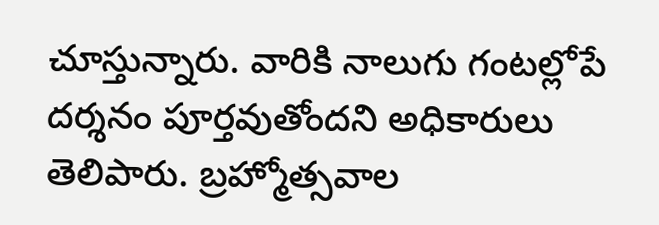చూస్తున్నారు. వారికి నాలుగు గంటల్లోపే దర్శనం పూర్తవుతోందని అధికారులు తెలిపారు. బ్రహ్మోత్సవాల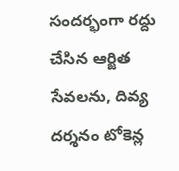సందర్భంగా రద్దు చేసిన ఆర్జిత సేవలను, దివ్య దర్శనం టోకెన్ల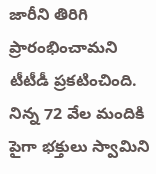జారీని తిరిగి ప్రారంభించామని టీటీడీ ప్రకటించింది. నిన్న 72 వేల మందికి పైగా భక్తులు స్వామిని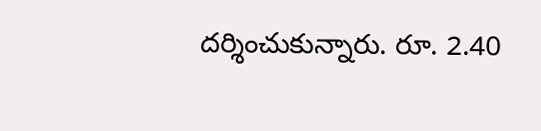దర్శించుకున్నారు. రూ. 2.40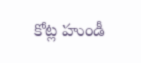కోట్ల హుండీ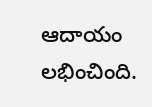ఆదాయం లభించింది.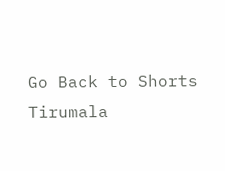Go Back to Shorts
Tirumala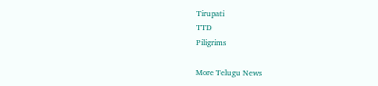Tirupati
TTD
Piligrims

More Telugu News